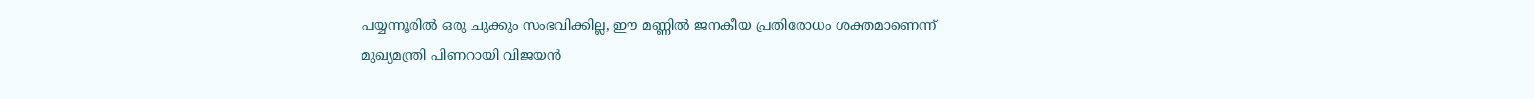പയ്യന്നൂരിൽ ഒരു ചുക്കും സംഭവിക്കില്ല, ഈ മണ്ണിൽ ജനകീയ പ്രതിരോധം ശക്തമാണെന്ന് മുഖ്യമന്ത്രി പിണറായി വിജയൻ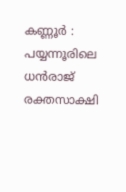കണ്ണൂർ : പയ്യന്നൂരിലെ ധൻരാജ് രക്തസാക്ഷി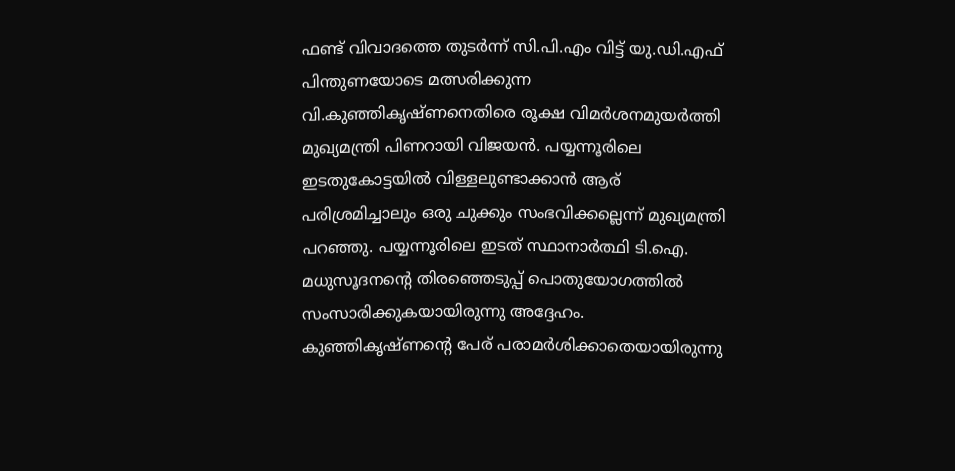ഫണ്ട് വിവാദത്തെ തുടർന്ന് സി.പി.എം വിട്ട് യു.ഡി.എഫ് പിന്തുണയോടെ മത്സരിക്കുന്ന വി.കുഞ്ഞികൃഷ്ണനെതിരെ രൂക്ഷ വിമർശനമുയർത്തി മുഖ്യമന്ത്രി പിണറായി വിജയൻ. പയ്യന്നൂരിലെ ഇടതുകോട്ടയിൽ വിള്ളലുണ്ടാക്കാൻ ആര് പരിശ്രമിച്ചാലും ഒരു ചുക്കും സംഭവിക്കല്ലെന്ന് മുഖ്യമന്ത്രി പറഞ്ഞു. പയ്യന്നൂരിലെ ഇടത് സ്ഥാനാർത്ഥി ടി.ഐ. മധുസൂദനന്റെ തിരഞ്ഞെടുപ്പ് പൊതുയോഗത്തിൽ സംസാരിക്കുകയായിരുന്നു അദ്ദേഹം. കുഞ്ഞികൃഷ്ണന്റെ പേര് പരാമർശിക്കാതെയായിരുന്നു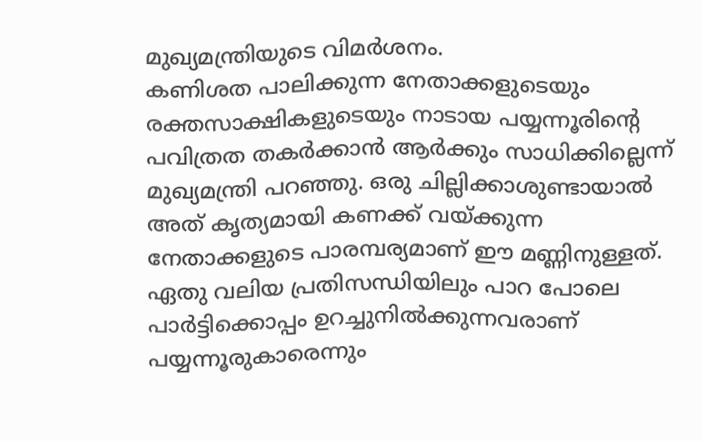മുഖ്യമന്ത്രിയുടെ വിമർശനം.
കണിശത പാലിക്കുന്ന നേതാക്കളുടെയും രക്തസാക്ഷികളുടെയും നാടായ പയ്യന്നൂരിന്റെ പവിത്രത തകർക്കാൻ ആർക്കും സാധിക്കില്ലെന്ന് മുഖ്യമന്ത്രി പറഞ്ഞു. ഒരു ചില്ലിക്കാശുണ്ടായാൽ അത് കൃത്യമായി കണക്ക് വയ്ക്കുന്ന നേതാക്കളുടെ പാരമ്പര്യമാണ് ഈ മണ്ണിനുള്ളത്. ഏതു വലിയ പ്രതിസന്ധിയിലും പാറ പോലെ പാർട്ടിക്കൊപ്പം ഉറച്ചുനിൽക്കുന്നവരാണ് പയ്യന്നൂരുകാരെന്നും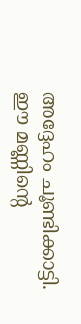അദ്ദേഹം ചൂണ്ടിക്കാട്ടി.
ഈ മണ്ണിന്റെ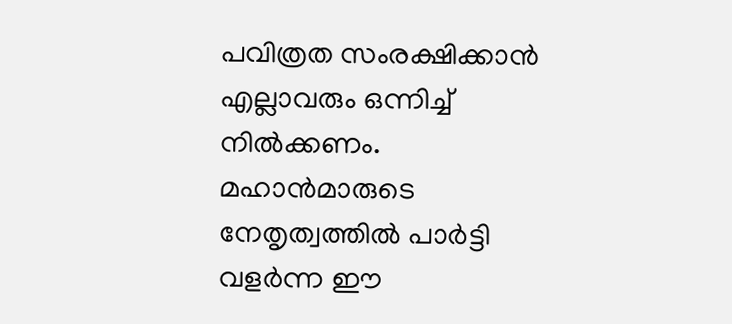പവിത്രത സംരക്ഷിക്കാൻ എല്ലാവരും ഒന്നിച്ച് നിൽക്കണം. മഹാൻമാരുടെ നേതൃത്വത്തിൽ പാർട്ടി വളർന്ന ഈ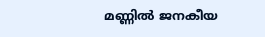മണ്ണിൽ ജനകീയ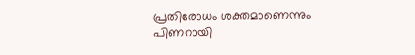പ്രതിരോധം ശക്തമാണെന്നും പിണറായി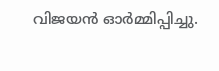വിജയൻ ഓർമ്മിപ്പിച്ചു.